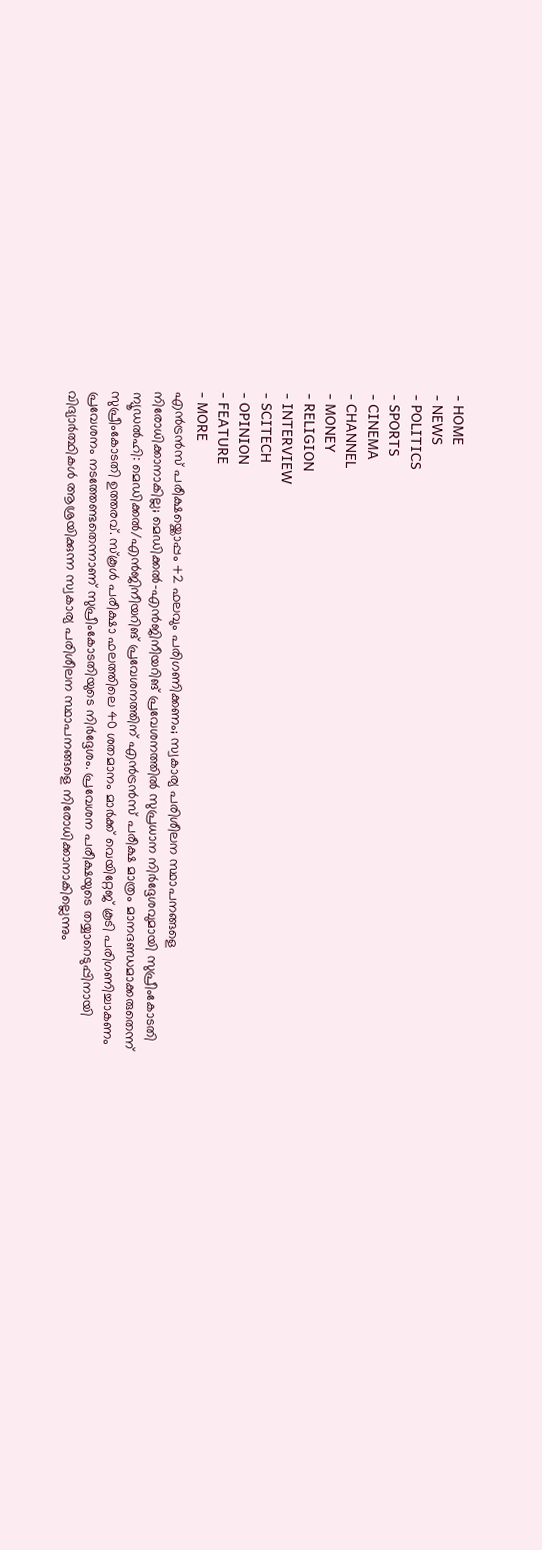- HOME
- NEWS
- POLITICS
- SPORTS
- CINEMA
- CHANNEL
- MONEY
- RELIGION
- INTERVIEW
- SCITECH
- OPINION
- FEATURE
- MORE
എൻട്രൻസ് പരീക്ഷയ്ക്കൊപ്പം +2 ഫലവും പരിഗണിക്കണം; സ്വകാര്യ പരിശീലന സ്ഥാപനങ്ങളെ നിരോധിക്കാനാകില്ല; മെഡിക്കൽ-എൻജിനീയറിങ് പ്രവേശനത്തിൽ സുപ്രധാന നിർദ്ദേശവുമായി സുപ്രീംകോടതി
ന്യൂഡൽഹി: മെഡിക്കൽ/എൻജിനീയറിങ് പ്രവേശനത്തിന് എൻട്രൻസ് പരീക്ഷ മാത്രം മാനദണ്ഡമാക്കരുതെന്ന് സുപ്രീംകോടതി ഉത്തരവ്. സ്കൂൾ പരീക്ഷാ ഫലത്തിലെ 40 ശതമാനം മാർക്ക് വെയിറ്റേജ് കൂടി പരിഗണിച്ചാകണം പ്രവേശനം നടത്തേണ്ടതെന്നാണ് സുപ്രീംകോടതിയുടെ നിർദ്ദേശം. പ്രവേശന പരീക്ഷയുടെ തയ്യാറെടുപ്പിനായി വിദ്യാർത്ഥികൾ ആശ്രയിക്കുന്ന സ്വകാര്യ പരിശീലന സ്ഥാപനങ്ങളെ നിരോധിക്കാനാകില്ലെന്നും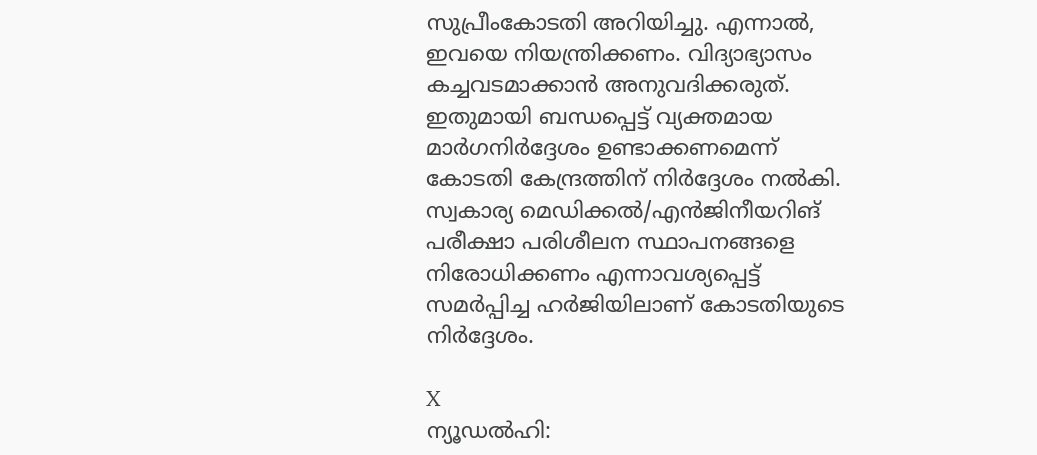സുപ്രീംകോടതി അറിയിച്ചു. എന്നാൽ, ഇവയെ നിയന്ത്രിക്കണം. വിദ്യാഭ്യാസം കച്ചവടമാക്കാൻ അനുവദിക്കരുത്. ഇതുമായി ബന്ധപ്പെട്ട് വ്യക്തമായ മാർഗനിർദ്ദേശം ഉണ്ടാക്കണമെന്ന് കോടതി കേന്ദ്രത്തിന് നിർദ്ദേശം നൽകി. സ്വകാര്യ മെഡിക്കൽ/എൻജിനീയറിങ് പരീക്ഷാ പരിശീലന സ്ഥാപനങ്ങളെ നിരോധിക്കണം എന്നാവശ്യപ്പെട്ട് സമർപ്പിച്ച ഹർജിയിലാണ് കോടതിയുടെ നിർദ്ദേശം.

X
ന്യൂഡൽഹി: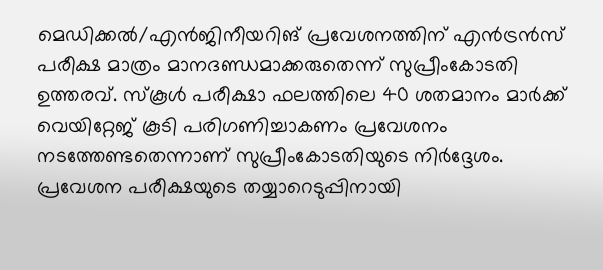മെഡിക്കൽ/എൻജിനീയറിങ് പ്രവേശനത്തിന് എൻട്രൻസ് പരീക്ഷ മാത്രം മാനദണ്ഡമാക്കരുതെന്ന് സുപ്രീംകോടതി ഉത്തരവ്. സ്കൂൾ പരീക്ഷാ ഫലത്തിലെ 40 ശതമാനം മാർക്ക് വെയിറ്റേജ് കൂടി പരിഗണിച്ചാകണം പ്രവേശനം നടത്തേണ്ടതെന്നാണ് സുപ്രീംകോടതിയുടെ നിർദ്ദേശം.
പ്രവേശന പരീക്ഷയുടെ തയ്യാറെടുപ്പിനായി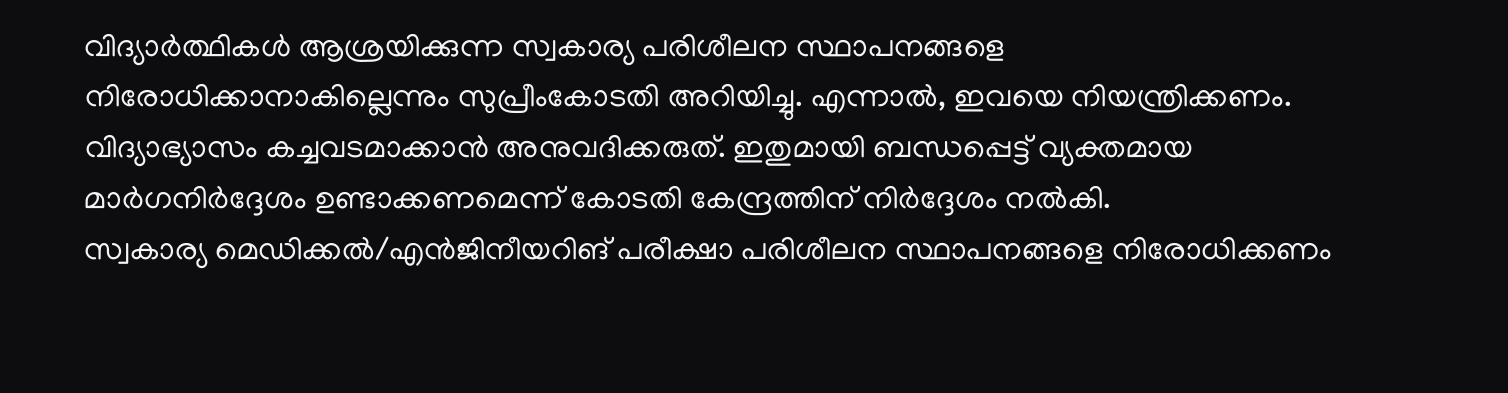വിദ്യാർത്ഥികൾ ആശ്രയിക്കുന്ന സ്വകാര്യ പരിശീലന സ്ഥാപനങ്ങളെ നിരോധിക്കാനാകില്ലെന്നും സുപ്രീംകോടതി അറിയിച്ചു. എന്നാൽ, ഇവയെ നിയന്ത്രിക്കണം. വിദ്യാഭ്യാസം കച്ചവടമാക്കാൻ അനുവദിക്കരുത്. ഇതുമായി ബന്ധപ്പെട്ട് വ്യക്തമായ മാർഗനിർദ്ദേശം ഉണ്ടാക്കണമെന്ന് കോടതി കേന്ദ്രത്തിന് നിർദ്ദേശം നൽകി.
സ്വകാര്യ മെഡിക്കൽ/എൻജിനീയറിങ് പരീക്ഷാ പരിശീലന സ്ഥാപനങ്ങളെ നിരോധിക്കണം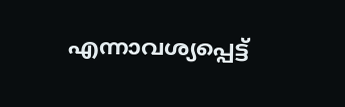എന്നാവശ്യപ്പെട്ട്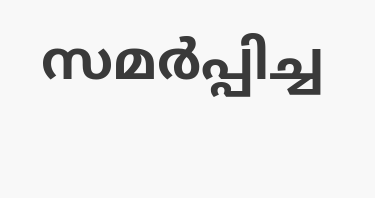സമർപ്പിച്ച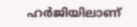ഹർജിയിലാണ്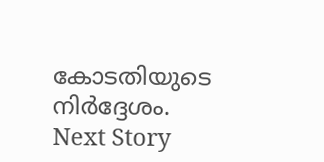കോടതിയുടെ നിർദ്ദേശം.
Next Story